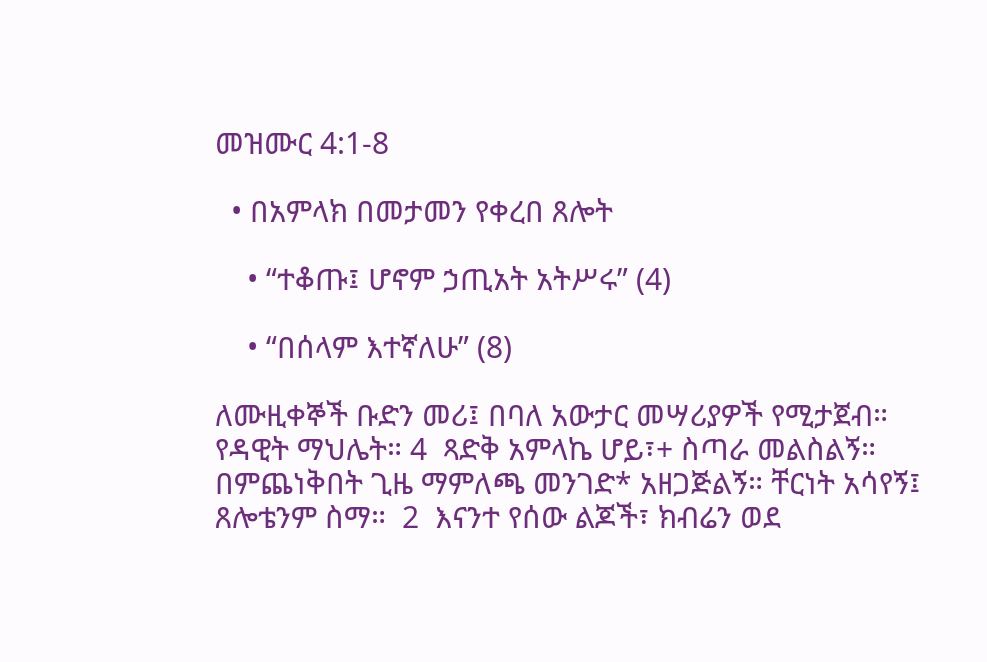መዝሙር 4:1-8

  • በአምላክ በመታመን የቀረበ ጸሎት

    • “ተቆጡ፤ ሆኖም ኃጢአት አትሥሩ” (4)

    • “በሰላም እተኛለሁ” (8)

ለሙዚቀኞች ቡድን መሪ፤ በባለ አውታር መሣሪያዎች የሚታጀብ። የዳዊት ማህሌት። 4  ጻድቅ አምላኬ ሆይ፣+ ስጣራ መልስልኝ። በምጨነቅበት ጊዜ ማምለጫ መንገድ* አዘጋጅልኝ። ቸርነት አሳየኝ፤ ጸሎቴንም ስማ።  2  እናንተ የሰው ልጆች፣ ክብሬን ወደ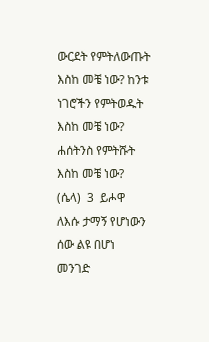ውርደት የምትለውጡት እስከ መቼ ነው? ከንቱ ነገሮችን የምትወዱት እስከ መቼ ነው? ሐሰትንስ የምትሹት እስከ መቼ ነው? (ሴላ)  3  ይሖዋ ለእሱ ታማኝ የሆነውን ሰው ልዩ በሆነ መንገድ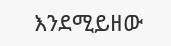እንደሚይዘው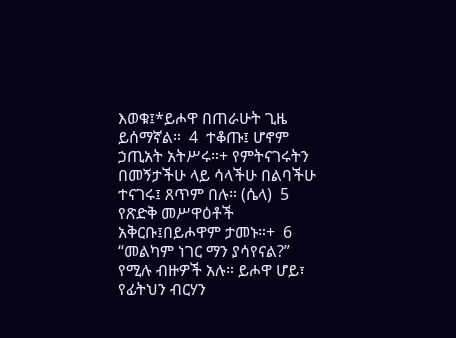እወቁ፤*ይሖዋ በጠራሁት ጊዜ ይሰማኛል።  4  ተቆጡ፤ ሆኖም ኃጢአት አትሥሩ።+ የምትናገሩትን በመኝታችሁ ላይ ሳላችሁ በልባችሁ ተናገሩ፤ ጸጥም በሉ። (ሴላ)  5  የጽድቅ መሥዋዕቶች አቅርቡ፤በይሖዋም ታመኑ።+  6  “መልካም ነገር ማን ያሳየናል?” የሚሉ ብዙዎች አሉ። ይሖዋ ሆይ፣ የፊትህን ብርሃን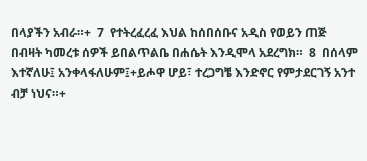በላያችን አብራ።+  7  የተትረፈረፈ እህል ከሰበሰቡና አዲስ የወይን ጠጅ በብዛት ካመረቱ ሰዎች ይበልጥልቤ በሐሴት እንዲሞላ አደረግክ።  8  በሰላም እተኛለሁ፤ አንቀላፋለሁም፤+ይሖዋ ሆይ፣ ተረጋግቼ እንድኖር የምታደርገኝ አንተ ብቻ ነህና።+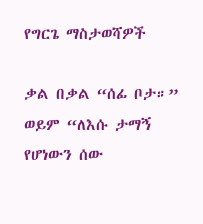የግርጌ ማስታወሻዎች

ቃል በቃል “ሰፊ ቦታ።”
ወይም “ለእሱ ታማኝ የሆነውን ሰው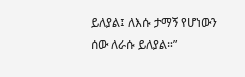ይለያል፤ ለእሱ ታማኝ የሆነውን ሰው ለራሱ ይለያል።”